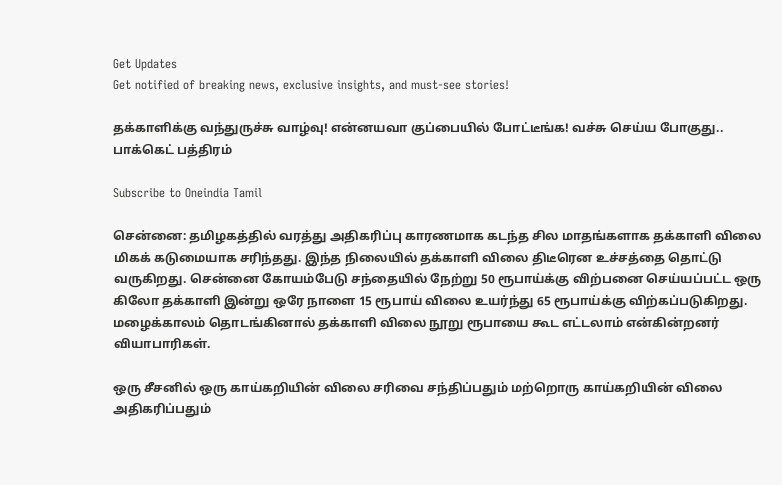Get Updates
Get notified of breaking news, exclusive insights, and must-see stories!

தக்காளிக்கு வந்துருச்சு வாழ்வு! என்னயவா குப்பையில் போட்டீங்க! வச்சு செய்ய போகுது.. பாக்கெட் பத்திரம்

Subscribe to Oneindia Tamil

சென்னை: தமிழகத்தில் வரத்து அதிகரிப்பு காரணமாக கடந்த சில மாதங்களாக தக்காளி விலை மிகக் கடுமையாக சரிந்தது. இந்த நிலையில் தக்காளி விலை திடீரென உச்சத்தை தொட்டு வருகிறது. சென்னை கோயம்பேடு சந்தையில் நேற்று 50 ரூபாய்க்கு விற்பனை செய்யப்பட்ட ஒரு கிலோ தக்காளி இன்று ஒரே நாளை 15 ரூபாய் விலை உயர்ந்து 65 ரூபாய்க்கு விற்கப்படுகிறது. மழைக்காலம் தொடங்கினால் தக்காளி விலை நூறு ரூபாயை கூட எட்டலாம் என்கின்றனர் வியாபாரிகள்.

ஒரு சீசனில் ஒரு காய்கறியின் விலை சரிவை சந்திப்பதும் மற்றொரு காய்கறியின் விலை அதிகரிப்பதும்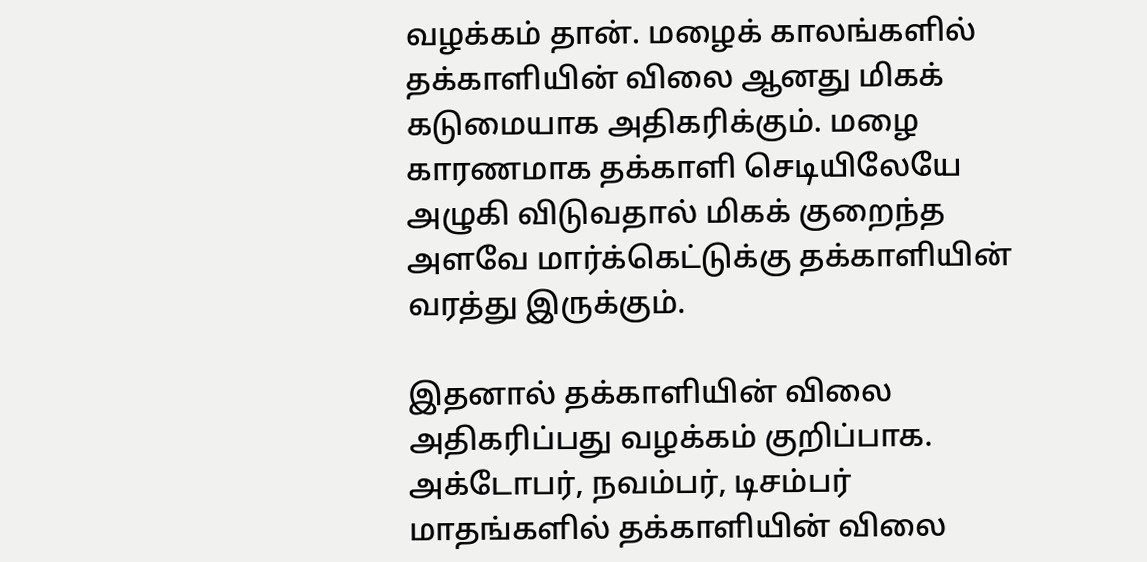வழக்கம் தான். மழைக் காலங்களில் தக்காளியின் விலை ஆனது மிகக் கடுமையாக அதிகரிக்கும். மழை காரணமாக தக்காளி செடியிலேயே அழுகி விடுவதால் மிகக் குறைந்த அளவே மார்க்கெட்டுக்கு தக்காளியின் வரத்து இருக்கும்.

இதனால் தக்காளியின் விலை அதிகரிப்பது வழக்கம் குறிப்பாக. அக்டோபர், நவம்பர், டிசம்பர் மாதங்களில் தக்காளியின் விலை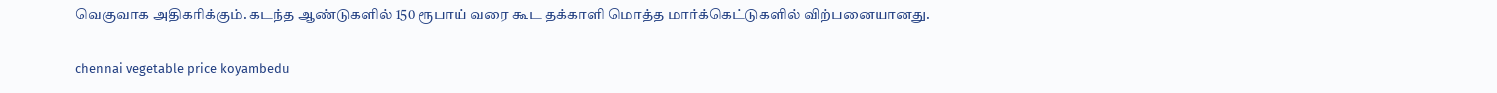வெகுவாக அதிகரிக்கும். கடந்த ஆண்டுகளில் 150 ரூபாய் வரை கூட தக்காளி மொத்த மார்க்கெட்டுகளில் விற்பனையானது.

chennai vegetable price koyambedu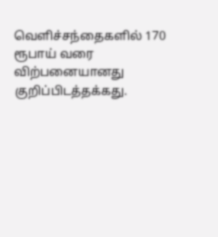வெளிச்சந்தைகளில் 170 ரூபாய் வரை விற்பனையானது குறிப்பிடத்தக்கது.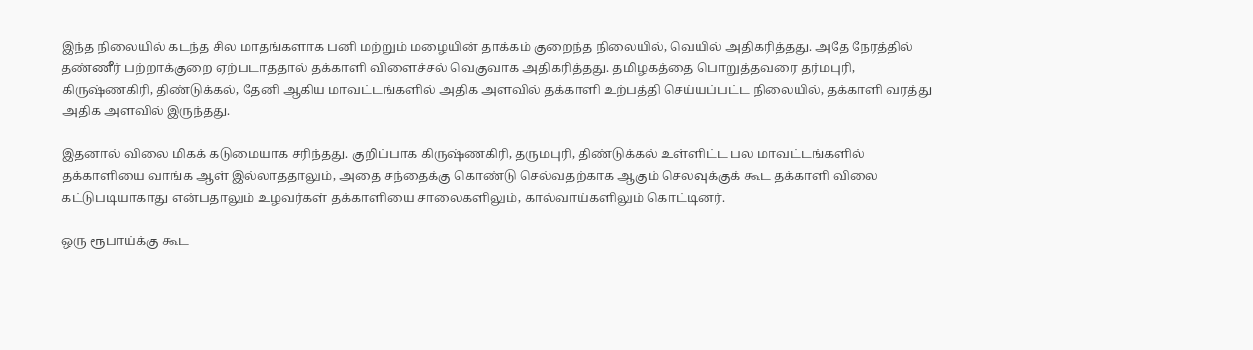இந்த நிலையில் கடந்த சில மாதங்களாக பனி மற்றும் மழையின் தாக்கம் குறைந்த நிலையில், வெயில் அதிகரித்தது. அதே நேரத்தில் தண்ணீர் பற்றாக்குறை ஏற்படாததால் தக்காளி விளைச்சல் வெகுவாக அதிகரித்தது. தமிழகத்தை பொறுத்தவரை தர்மபுரி, கிருஷ்ணகிரி, திண்டுக்கல், தேனி ஆகிய மாவட்டங்களில் அதிக அளவில் தக்காளி உற்பத்தி செய்யப்பட்ட நிலையில், தக்காளி வரத்து அதிக அளவில் இருந்தது.

இதனால் விலை மிகக் கடுமையாக சரிந்தது. குறிப்பாக கிருஷ்ணகிரி, தருமபுரி, திண்டுக்கல் உள்ளிட்ட பல மாவட்டங்களில் தக்காளியை வாங்க ஆள் இல்லாததாலும், அதை சந்தைக்கு கொண்டு செல்வதற்காக ஆகும் செலவுக்குக் கூட தக்காளி விலை கட்டுபடியாகாது என்பதாலும் உழவர்கள் தக்காளியை சாலைகளிலும், கால்வாய்களிலும் கொட்டினர்.

ஒரு ரூபாய்க்கு கூட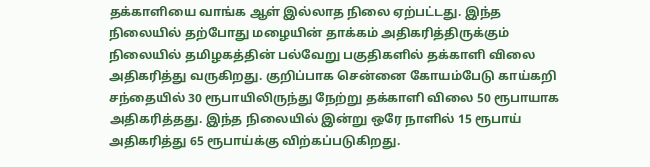தக்காளியை வாங்க ஆள் இல்லாத நிலை ஏற்பட்டது. இந்த நிலையில் தற்போது மழையின் தாக்கம் அதிகரித்திருக்கும் நிலையில் தமிழகத்தின் பல்வேறு பகுதிகளில் தக்காளி விலை அதிகரித்து வருகிறது. குறிப்பாக சென்னை கோயம்பேடு காய்கறி சந்தையில் 30 ரூபாயிலிருந்து நேற்று தக்காளி விலை 50 ரூபாயாக அதிகரித்தது. இந்த நிலையில் இன்று ஒரே நாளில் 15 ரூபாய் அதிகரித்து 65 ரூபாய்க்கு விற்கப்படுகிறது.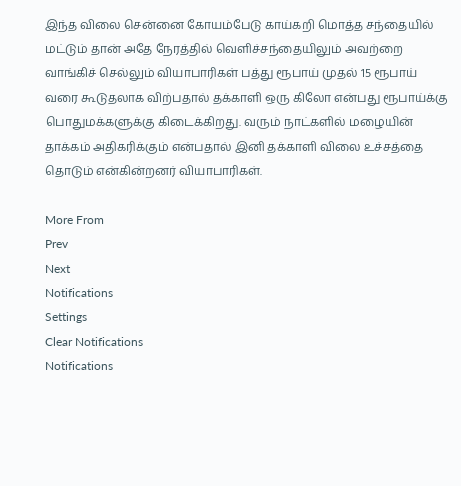இந்த விலை சென்னை கோயம்பேடு காய்கறி மொத்த சந்தையில் மட்டும் தான் அதே நேரத்தில் வெளிச்சந்தையிலும் அவற்றை வாங்கிச் செல்லும் வியாபாரிகள் பத்து ரூபாய் முதல் 15 ரூபாய் வரை கூடுதலாக விற்பதால் தக்காளி ஒரு கிலோ என்பது ரூபாய்க்கு பொதுமக்களுக்கு கிடைக்கிறது. வரும் நாட்களில் மழையின் தாக்கம் அதிகரிக்கும் என்பதால் இனி தக்காளி விலை உச்சத்தை தொடும் என்கின்றனர் வியாபாரிகள்.

More From
Prev
Next
Notifications
Settings
Clear Notifications
Notifications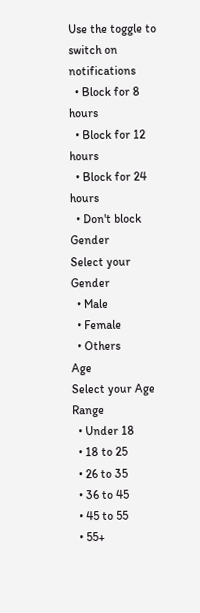Use the toggle to switch on notifications
  • Block for 8 hours
  • Block for 12 hours
  • Block for 24 hours
  • Don't block
Gender
Select your Gender
  • Male
  • Female
  • Others
Age
Select your Age Range
  • Under 18
  • 18 to 25
  • 26 to 35
  • 36 to 45
  • 45 to 55
  • 55+